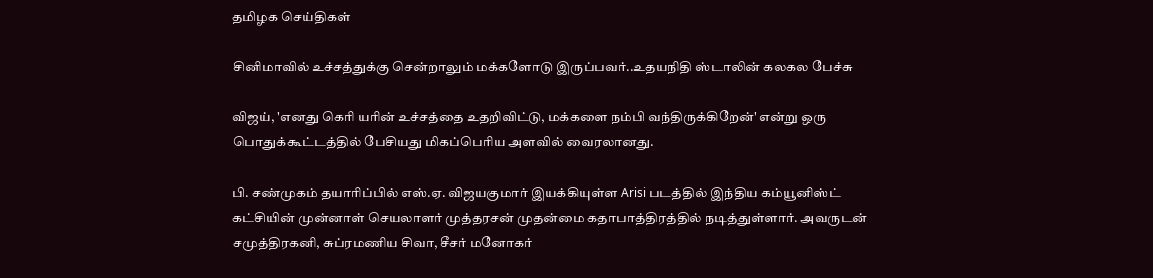தமிழக செய்திகள்

சினிமாவில் உச்சத்துக்கு சென்றாலும் மக்களோடு இருப்பவர்..உதயநிதி ஸ்டாலின் கலகல பேச்சு

விஜய், 'எனது கெரி யரின் உச்சத்தை உதறிவிட்டு, மக்களை நம்பி வந்திருக்கிறேன்' என்று ஒரு பொதுக்கூட்டத்தில் பேசியது மிகப்பெரிய அளவில் வைரலானது.

பி. சண்முகம் தயாரிப்பில் எஸ்.ஏ. விஜயகுமார் இயக்கியுள்ள Arisi படத்தில் இந்திய கம்யூனிஸ்ட் கட்சியின் முன்னாள் செயலாளர் முத்தரசன் முதன்மை கதாபாத்திரத்தில் நடித்துள்ளார். அவருடன் சமுத்திரகனி, சுப்ரமணிய சிவா, சீசர் மனோகர்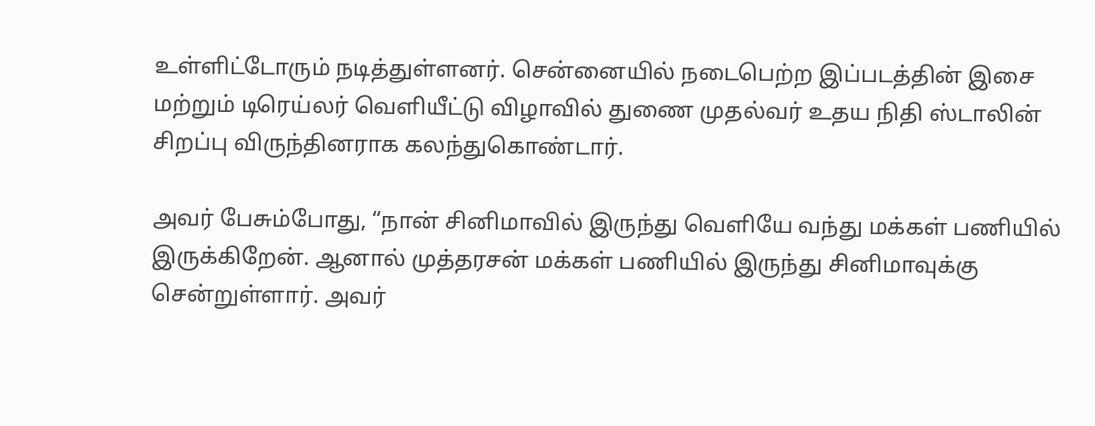உள்ளிட்டோரும் நடித்துள்ளனர். சென்னையில் நடைபெற்ற இப்படத்தின் இசை மற்றும் டிரெய்லர் வெளியீட்டு விழாவில் துணை முதல்வர் உதய நிதி ஸ்டாலின் சிறப்பு விருந்தினராக கலந்துகொண்டார்.

அவர் பேசும்போது, “நான் சினிமாவில் இருந்து வெளியே வந்து மக்கள் பணியில் இருக்கிறேன். ஆனால் முத்தரசன் மக்கள் பணியில் இருந்து சினிமாவுக்கு சென்றுள்ளார். அவர்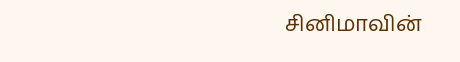சினிமாவின்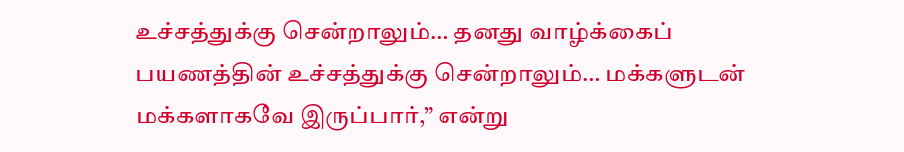உச்சத்துக்கு சென்றாலும்… தனது வாழ்க்கைப் பயணத்தின் உச்சத்துக்கு சென்றாலும்… மக்களுடன் மக்களாகவே இருப்பார்,” என்று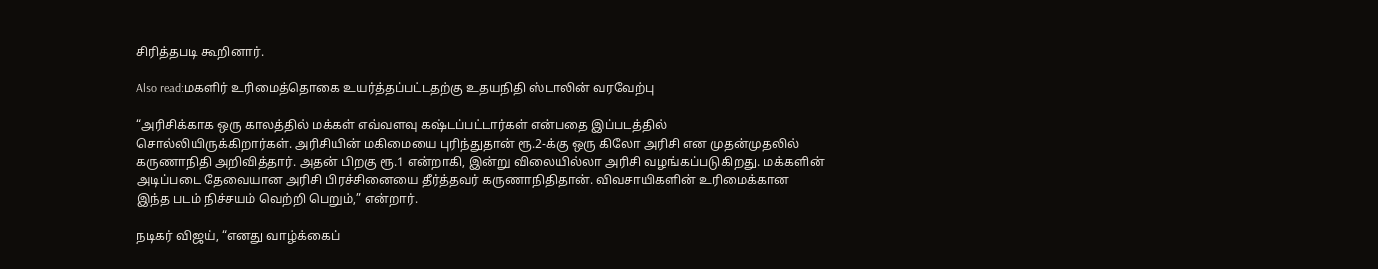சிரித்தபடி கூறினார்.

Also read:மகளிர் உரிமைத்தொகை உயர்த்தப்பட்டதற்கு உதயநிதி ஸ்டாலின் வரவேற்பு

“அரிசிக்காக ஒரு காலத்தில் மக்கள் எவ்வளவு கஷ்டப்பட்டார்கள் என்பதை இப்படத்தில் சொல்லியிருக்கிறார்கள். அரிசியின் மகிமையை புரிந்துதான் ரூ.2-க்கு ஒரு கிலோ அரிசி என முதன்முதலில் கருணாநிதி அறிவித்தார். அதன் பிறகு ரூ.1 என்றாகி, இன்று விலையில்லா அரிசி வழங்கப்படுகிறது. மக்களின் அடிப்படை தேவையான அரிசி பிரச்சினையை தீர்த்தவர் கருணாநிதிதான். விவசாயிகளின் உரிமைக்கான இந்த படம் நிச்சயம் வெற்றி பெறும்,” என்றார்.

நடிகர் விஜய், “எனது வாழ்க்கைப்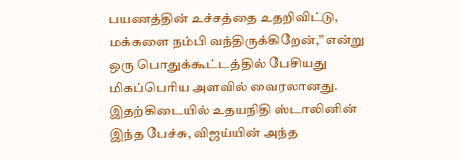பயணத்தின் உச்சத்தை உதறிவிட்டு, மக்களை நம்பி வந்திருக்கிறேன்,” என்று ஒரு பொதுக்கூட்டத்தில் பேசியது மிகப்பெரிய அளவில் வைரலானது. இதற்கிடையில் உதயநிதி ஸ்டாலினின் இந்த பேச்சு, விஜய்யின் அந்த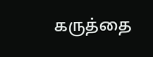கருத்தை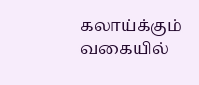கலாய்க்கும் வகையில்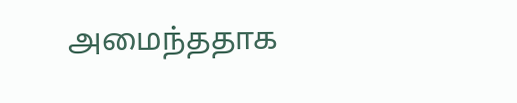அமைந்ததாக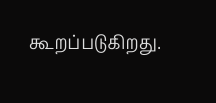கூறப்படுகிறது.